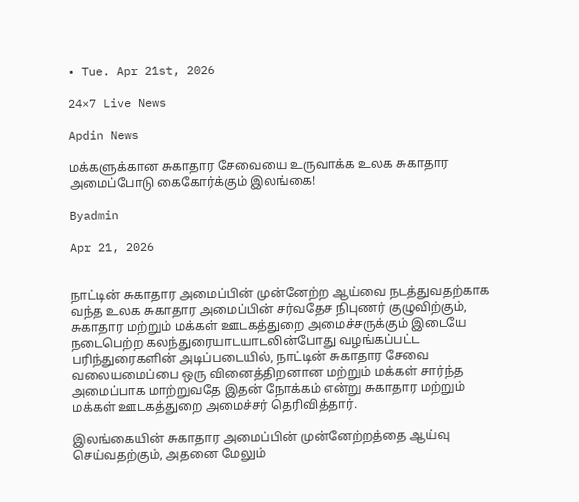• Tue. Apr 21st, 2026

24×7 Live News

Apdin News

மக்களுக்கான சுகாதார சேவையை உருவாக்க உலக சுகாதார அமைப்போடு கைகோர்க்கும் இலங்கை!

Byadmin

Apr 21, 2026


நாட்டின் சுகாதார அமைப்பின் முன்னேற்ற ஆய்வை நடத்துவதற்காக வந்த உலக சுகாதார அமைப்பின் சர்வதேச நிபுணர் குழுவிற்கும், சுகாதார மற்றும் மக்கள் ஊடகத்துறை அமைச்சருக்கும் இடையே நடைபெற்ற கலந்துரையாடயாடலின்போது வழங்கப்பட்ட பரிந்துரைகளின் அடிப்படையில், நாட்டின் சுகாதார சேவை வலையமைப்பை ஒரு வினைத்திறனான மற்றும் மக்கள் சார்ந்த அமைப்பாக மாற்றுவதே இதன் நோக்கம் என்று சுகாதார மற்றும் மக்கள் ஊடகத்துறை அமைச்சர் தெரிவித்தார்.

இலங்கையின் சுகாதார அமைப்பின் முன்னேற்றத்தை ஆய்வு செய்வதற்கும், அதனை மேலும்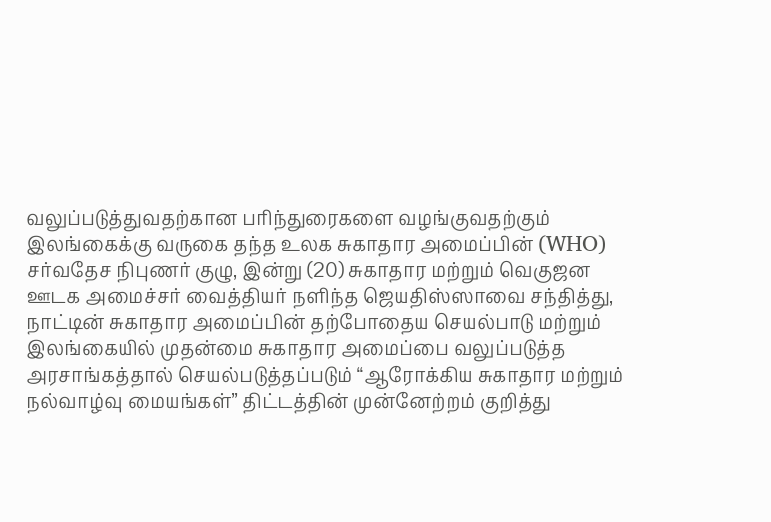வலுப்படுத்துவதற்கான பரிந்துரைகளை வழங்குவதற்கும் இலங்கைக்கு வருகை தந்த உலக சுகாதார அமைப்பின் (WHO) சர்வதேச நிபுணர் குழு, இன்று (20) சுகாதார மற்றும் வெகுஜன ஊடக அமைச்சர் வைத்தியர் நளிந்த ஜெயதிஸ்ஸாவை சந்தித்து, நாட்டின் சுகாதார அமைப்பின் தற்போதைய செயல்பாடு மற்றும் இலங்கையில் முதன்மை சுகாதார அமைப்பை வலுப்படுத்த அரசாங்கத்தால் செயல்படுத்தப்படும் “ஆரோக்கிய சுகாதார மற்றும் நல்வாழ்வு மையங்கள்” திட்டத்தின் முன்னேற்றம் குறித்து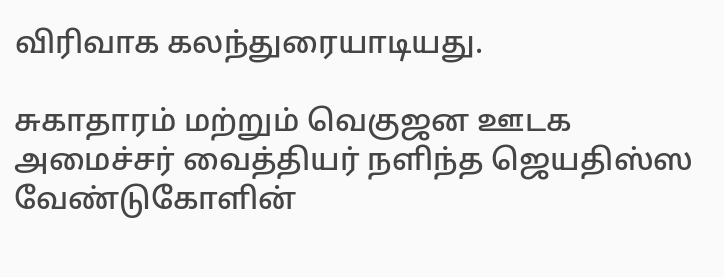விரிவாக கலந்துரையாடியது.

சுகாதாரம் மற்றும் வெகுஜன ஊடக அமைச்சர் வைத்தியர் நளிந்த ஜெயதிஸ்ஸ வேண்டுகோளின்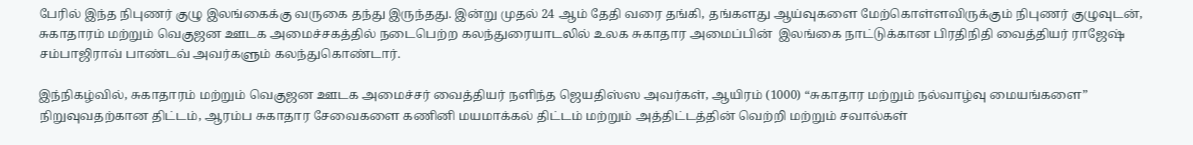பேரில் இந்த நிபுணர் குழு இலங்கைக்கு வருகை தந்து இருந்தது. இன்று முதல் 24 ஆம் தேதி வரை தங்கி, தங்களது ஆய்வுகளை மேற்கொள்ளவிருக்கும் நிபுணர் குழுவுடன், சுகாதாரம் மற்றும் வெகுஜன ஊடக அமைச்சகத்தில் நடைபெற்ற கலந்துரையாடலில் உலக சுகாதார அமைப்பின்  இலங்கை நாட்டுக்கான பிரதிநிதி வைத்தியர் ராஜேஷ் சம்பாஜிராவ் பாண்டவ் அவர்களும் கலந்துகொண்டார்.

இந்நிகழ்வில், சுகாதாரம் மற்றும் வெகுஜன ஊடக அமைச்சர் வைத்தியர் நளிந்த ஜெயதிஸ்ஸ அவர்கள், ஆயிரம் (1000) “சுகாதார மற்றும் நல்வாழ்வு மையங்களை” நிறுவுவதற்கான திட்டம், ஆரம்ப சுகாதார சேவைகளை கணினி மயமாக்கல் திட்டம் மற்றும் அத்திட்டத்தின் வெற்றி மற்றும் சவால்கள்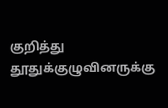குறித்து தூதுக்குழுவினருக்கு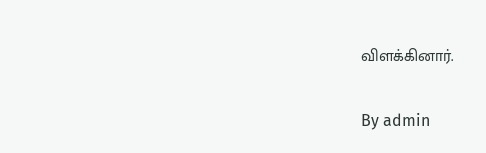விளக்கினார்.

By admin